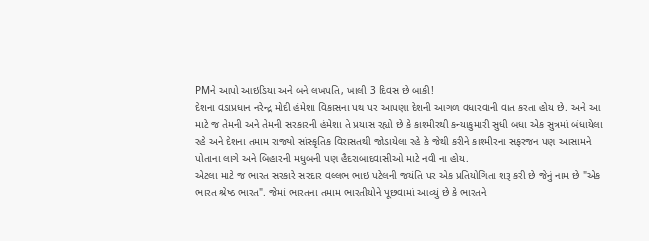PMને આપો આઇડિયા અને બને લખપતિ, ખાલી 3 દિવસ છે બાકી!
દેશના વડાપ્રધાન નરેન્દ્ર મોદી હંમેશા વિકાસના પથ પર આપણા દેશની આગળ વધારવાની વાત કરતા હોય છે. અને આ માટે જ તેમની અને તેમની સરકારની હંમેશા તે પ્રયાસ રહ્યો છે કે કાશ્મીરથી કન્યાકુમારી સુધી બધા એક સુત્રમાં બંધાયેલા રહે અને દેશના તમામ રાજ્યો સાંસ્કૃતિક વિરાસતથી જોડાયેલા રહે કે જેથી કરીને કાશ્મીરના સફરજન પણ આસામને પોતાના લાગે અને બિહારની મધુબની પણ હૈદરાબાદવાસીઓ માટે નવી ના હોય.
એટલા માટે જ ભારત સરકારે સરદાર વલ્લભ ભાઇ પટેલની જયંતિ પર એક પ્રતિયોગિતા શરૂ કરી છે જેનું નામ છે "એક ભારત શ્રેષ્ઠ ભારત". જેમાં ભારતના તમામ ભારતીયોને પૂછવામાં આવ્યું છે કે ભારતને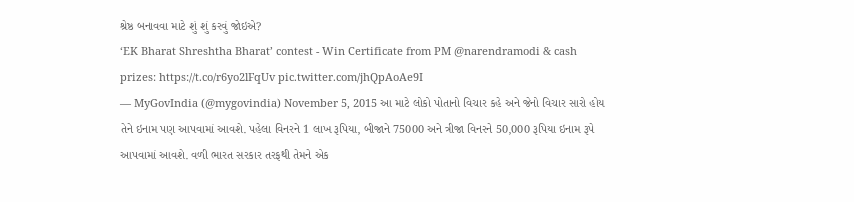શ્રેષ્ઠ બનાવવા માટે શું શું કરવું જોઇએ?
‘EK Bharat Shreshtha Bharat’ contest - Win Certificate from PM @narendramodi & cash prizes: https://t.co/r6yo2lFqUv pic.twitter.com/jhQpAoAe9I
— MyGovIndia (@mygovindia) November 5, 2015 આ માટે લોકો પોતાનો વિચાર કહે અને જેનો વિચાર સારો હોય તેને ઇનામ પણ આપવામાં આવશે. પહેલા વિનરને 1 લાખ રૂપિયા, બીજાને 75000 અને ત્રીજા વિનરને 50,000 રૂપિયા ઇનામ રૂપે આપવામાં આવશે. વળી ભારત સરકાર તરફથી તેમને એક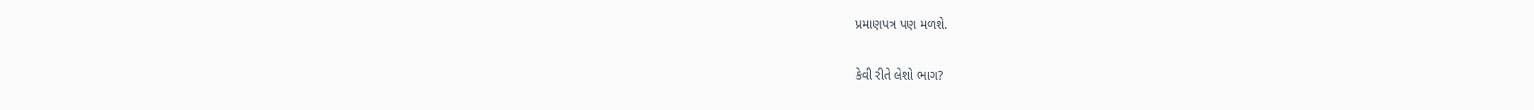પ્રમાણપત્ર પણ મળશે.

કેવી રીતે લેશો ભાગ?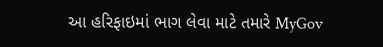આ હરિફાઇમાં ભાગ લેવા માટે તમારે MyGov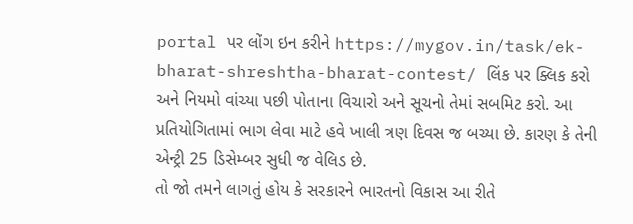portal પર લોંગ ઇન કરીને https://mygov.in/task/ek-bharat-shreshtha-bharat-contest/ લિંક પર ક્લિક કરો અને નિયમો વાંચ્યા પછી પોતાના વિચારો અને સૂચનો તેમાં સબમિટ કરો. આ પ્રતિયોગિતામાં ભાગ લેવા માટે હવે ખાલી ત્રણ દિવસ જ બચ્યા છે. કારણ કે તેની એન્ટ્રી 25 ડિસેમ્બર સુધી જ વેલિડ છે.
તો જો તમને લાગતું હોય કે સરકારને ભારતનો વિકાસ આ રીતે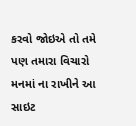કરવો જોઇએ તો તમે પણ તમારા વિચારો મનમાં ના રાખીને આ સાઇટ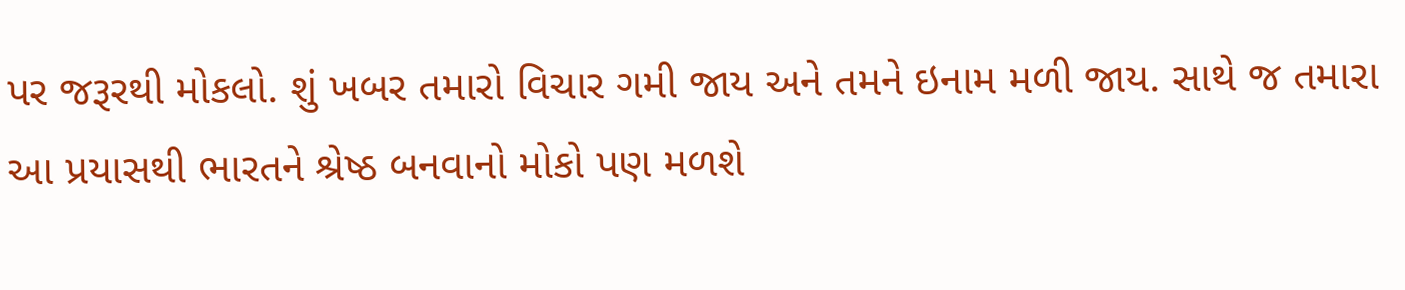પર જરૂરથી મોકલો. શું ખબર તમારો વિચાર ગમી જાય અને તમને ઇનામ મળી જાય. સાથે જ તમારા આ પ્રયાસથી ભારતને શ્રેષ્ઠ બનવાનો મોકો પણ મળશે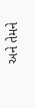અને તેમને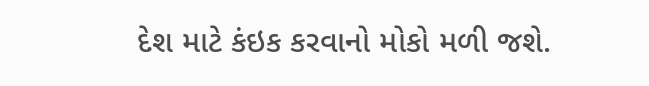દેશ માટે કંઇક કરવાનો મોકો મળી જશે.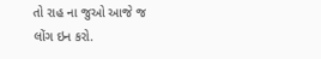તો રાહ ના જુઓ આજે જ લોંગ ઇન કરો.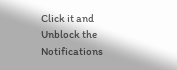Click it and Unblock the Notifications